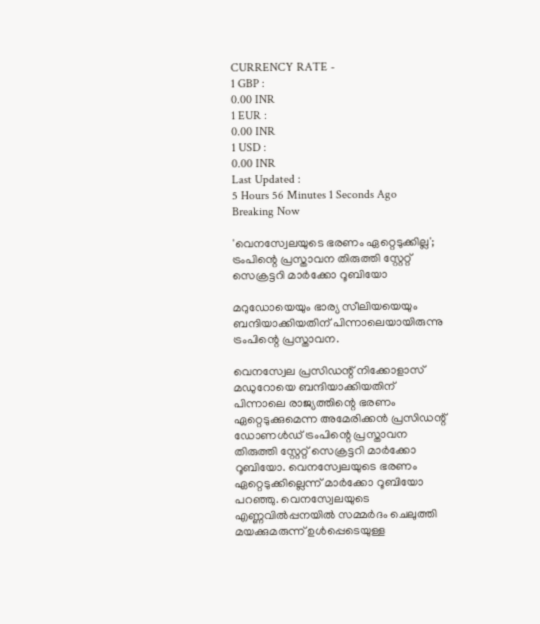CURRENCY RATE -
1 GBP :
0.00 INR
1 EUR :
0.00 INR
1 USD :
0.00 INR
Last Updated :
5 Hours 56 Minutes 1 Seconds Ago
Breaking Now

'വെനസ്വേലയുടെ ഭരണം ഏറ്റെടുക്കില്ല'; ട്രംപിന്റെ പ്രസ്താവന തിരുത്തി സ്റ്റേറ്റ് സെക്രട്ടറി മാര്‍ക്കോ റൂബിയോ

മറുഡോയെയും ഭാര്യ സീലിയയെയും ബന്ദിയാക്കിയതിന് പിന്നാലെയായിരുന്നു ട്രംപിന്റെ പ്രസ്താവന.

വെനസ്വേല പ്രസിഡന്റ് നിക്കോളാസ് മഡുറോയെ ബന്ദിയാക്കിയതിന് പിന്നാലെ രാജ്യത്തിന്റെ ഭരണം ഏറ്റെടുക്കുമെന്ന അമേരിക്കന്‍ പ്രസിഡന്റ് ഡോണള്‍ഡ് ട്രംപിന്റെ പ്രസ്താവന തിരുത്തി സ്റ്റേറ്റ് സെക്രട്ടറി മാര്‍ക്കോ റൂബിയോ. വെനസ്വേലയുടെ ഭരണം ഏറ്റെടുക്കില്ലെന്ന് മാര്‍ക്കോ റൂബിയോ പറഞ്ഞു. വെനസ്വേലയുടെ എണ്ണവില്‍പ്പനയില്‍ സമ്മര്‍ദം ചെലുത്തി മയക്കുമരുന്ന് ഉള്‍പ്പെടെയുള്ള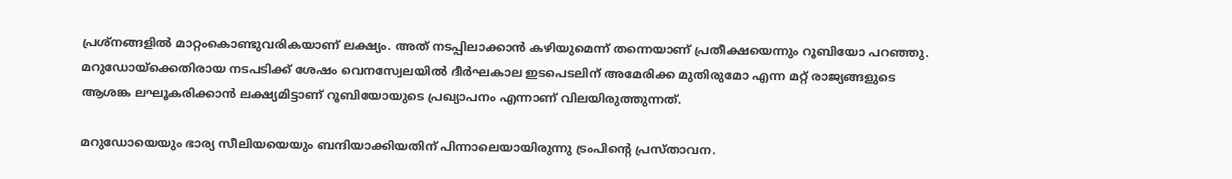പ്രശ്നങ്ങളില്‍ മാറ്റംകൊണ്ടുവരികയാണ് ലക്ഷ്യം. അത് നടപ്പിലാക്കാന്‍ കഴിയുമെന്ന് തന്നെയാണ് പ്രതീക്ഷയെന്നും റൂബിയോ പറഞ്ഞു. മറുഡോയ്ക്കെതിരായ നടപടിക്ക് ശേഷം വെനസ്വേലയില്‍ ദീര്‍ഘകാല ഇടപെടലിന് അമേരിക്ക മുതിരുമോ എന്ന മറ്റ് രാജ്യങ്ങളുടെ ആശങ്ക ലഘൂകരിക്കാന്‍ ലക്ഷ്യമിട്ടാണ് റൂബിയോയുടെ പ്രഖ്യാപനം എന്നാണ് വിലയിരുത്തുന്നത്.

മറുഡോയെയും ഭാര്യ സീലിയയെയും ബന്ദിയാക്കിയതിന് പിന്നാലെയായിരുന്നു ട്രംപിന്റെ പ്രസ്താവന.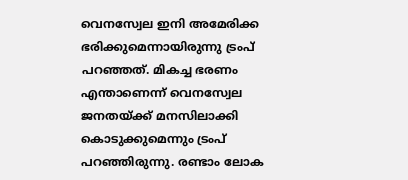വെനസ്വേല ഇനി അമേരിക്ക ഭരിക്കുമെന്നായിരുന്നു ട്രംപ് പറഞ്ഞത്. മികച്ച ഭരണം എന്താണെന്ന് വെനസ്വേല ജനതയ്ക്ക് മനസിലാക്കി കൊടുക്കുമെന്നും ട്രംപ് പറഞ്ഞിരുന്നു. രണ്ടാം ലോക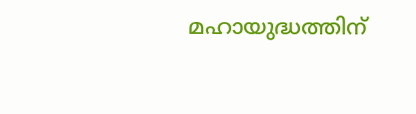മഹായുദ്ധത്തിന്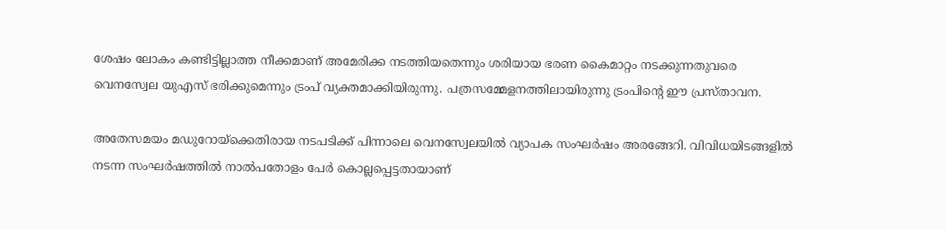ശേഷം ലോകം കണ്ടിട്ടില്ലാത്ത നീക്കമാണ് അമേരിക്ക നടത്തിയതെന്നും ശരിയായ ഭരണ കൈമാറ്റം നടക്കുന്നതുവരെ വെനസ്വേല യുഎസ് ഭരിക്കുമെന്നും ട്രംപ് വ്യക്തമാക്കിയിരുന്നു. പത്രസമ്മേളനത്തിലായിരുന്നു ട്രംപിന്റെ ഈ പ്രസ്താവന.

അതേസമയം മഡുറോയ്ക്കെതിരായ നടപടിക്ക് പിന്നാലെ വെനസ്വേലയില്‍ വ്യാപക സംഘര്‍ഷം അരങ്ങേറി. വിവിധയിടങ്ങളില്‍ നടന്ന സംഘര്‍ഷത്തില്‍ നാല്‍പതോളം പേര്‍ കൊല്ലപ്പെട്ടതായാണ്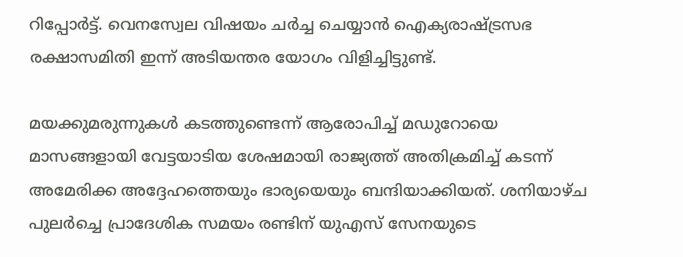റിപ്പോര്‍ട്ട്. വെനസ്വേല വിഷയം ചര്‍ച്ച ചെയ്യാന്‍ ഐക്യരാഷ്ട്രസഭ രക്ഷാസമിതി ഇന്ന് അടിയന്തര യോഗം വിളിച്ചിട്ടുണ്ട്.

മയക്കുമരുന്നുകള്‍ കടത്തുണ്ടെന്ന് ആരോപിച്ച് മഡുറോയെ മാസങ്ങളായി വേട്ടയാടിയ ശേഷമായി രാജ്യത്ത് അതിക്രമിച്ച് കടന്ന് അമേരിക്ക അദ്ദേഹത്തെയും ഭാര്യയെയും ബന്ദിയാക്കിയത്. ശനിയാഴ്ച പുലര്‍ച്ചെ പ്രാദേശിക സമയം രണ്ടിന് യുഎസ് സേനയുടെ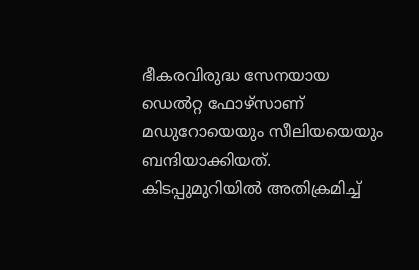ഭീകരവിരുദ്ധ സേനയായ ഡെല്‍റ്റ ഫോഴ്‌സാണ് മഡുറോയെയും സീലിയയെയും ബന്ദിയാക്കിയത്. കിടപ്പുമുറിയില്‍ അതിക്രമിച്ച്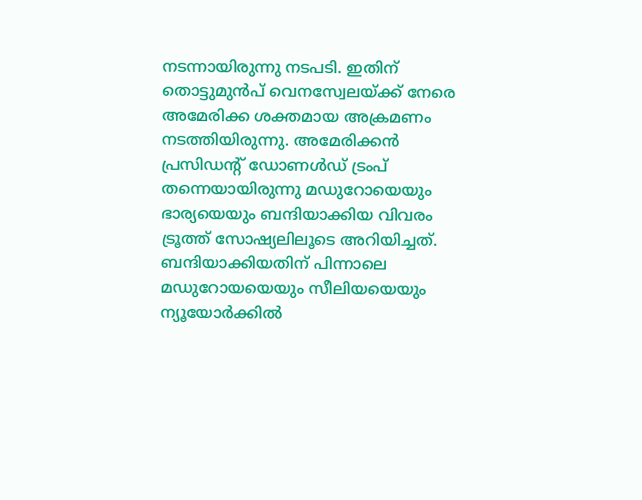നടന്നായിരുന്നു നടപടി. ഇതിന് തൊട്ടുമുന്‍പ് വെനസ്വേലയ്ക്ക് നേരെ അമേരിക്ക ശക്തമായ അക്രമണം നടത്തിയിരുന്നു. അമേരിക്കന്‍ പ്രസിഡന്റ് ഡോണള്‍ഡ് ട്രംപ് തന്നെയായിരുന്നു മഡുറോയെയും ഭാര്യയെയും ബന്ദിയാക്കിയ വിവരം ട്രൂത്ത് സോഷ്യലിലൂടെ അറിയിച്ചത്. ബന്ദിയാക്കിയതിന് പിന്നാലെ മഡുറോയയെയും സീലിയയെയും ന്യൂയോര്‍ക്കില്‍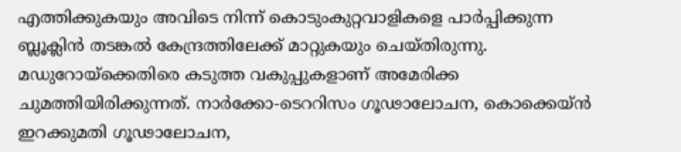എത്തിക്കുകയും അവിടെ നിന്ന് കൊടുംകുറ്റവാളികളെ പാര്‍പ്പിക്കുന്ന ബ്ലൂക്ലിന്‍ തടങ്കല്‍ കേന്ദ്രത്തിലേക്ക് മാറ്റുകയും ചെയ്തിരുന്നു. മഡുറോയ്‌ക്കെതിരെ കടുത്ത വകുപ്പുകളാണ് അമേരിക്ക ചുമത്തിയിരിക്കുന്നത്. നാര്‍ക്കോ-ടെററിസം ഗൂഢാലോചന, കൊക്കെയ്ന്‍ ഇറക്കുമതി ഗൂഢാലോചന,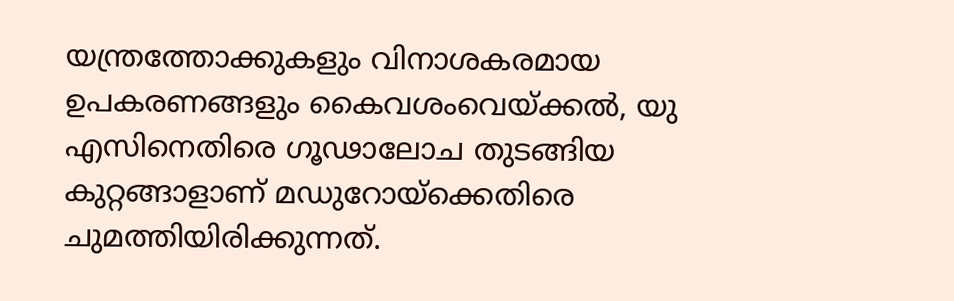യന്ത്രത്തോക്കുകളും വിനാശകരമായ ഉപകരണങ്ങളും കൈവശംവെയ്ക്കല്‍, യു എസിനെതിരെ ഗൂഢാലോച തുടങ്ങിയ കുറ്റങ്ങാളാണ് മഡുറോയ്‌ക്കെതിരെ ചുമത്തിയിരിക്കുന്നത്.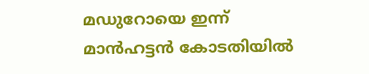മഡുറോയെ ഇന്ന് മാന്‍ഹട്ടന്‍ കോടതിയില്‍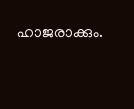ഹാജരാക്കും.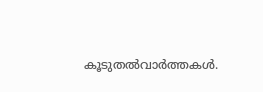കൂടുതല്‍വാര്‍ത്തകള്‍.